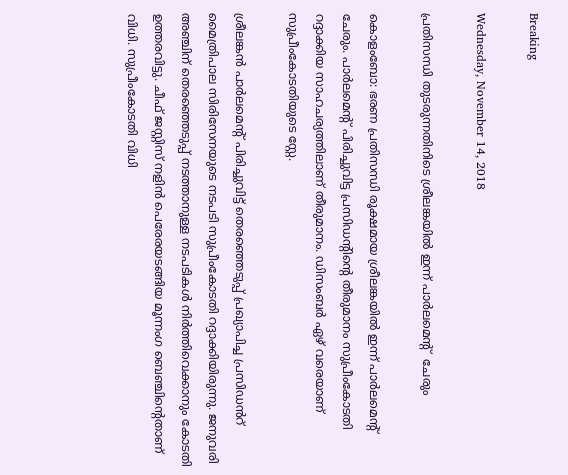Breaking

Wednesday, November 14, 2018

പ്രതിസന്ധി തുടരുന്നതിനിടെ ശ്രീലങ്കയിൽ ഇന്ന് പാർലമെന്‍റ്  ചേരും

കൊളംബോ: ഭരണ പ്രതിസന്ധി രൂക്ഷമായ ശ്രീലങ്കയിൽ ഇന്ന് പാർലമെന്‍റ്  ചേരും. പാർലമെന്‍റ് പിരിച്ചുവിട്ട പ്രസിഡന്‍റിന്‍റെ തീരുമാനം സുപ്രീംകോടതി റദ്ദാക്കിയ സാഹചര്യത്തിലാണ് തീരുമാനം. ഡിസംബർ ഏഴ് വരെയാണ് സുപ്രീംകോടതിയുടെ സ്റ്റേ.

ശ്രീലങ്കൻ പാർലമെന്റ് പിരിച്ചുവിട്ട് തെരഞ്ഞെടുപ്പ് പ്രഖ്യാപിച്ച പ്രസിഡൻറ് മൈത്രിപാല സിരിസേനയുടെ നടപടി സുപ്രീംകോടതി റദ്ദാക്കിയിരുന്നു. ജനുവരി അഞ്ചിന് തെരഞ്ഞെടുപ്പ് നടത്താനുള്ള നടപടികൾ നിർത്തിവെക്കാനും കോടതി ഉത്തരവിട്ടു. ചീഫ് ജസ്റ്റിസ് നളിൻ പെരേരയടങ്ങിയ മൂന്നംഗ ബെഞ്ചിന്റെതാണ് വിധി. സുപ്രീംകോടതി വിധി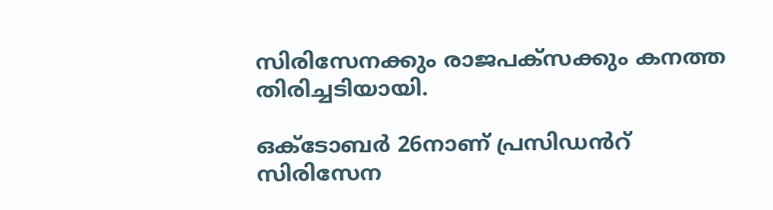സിരിസേനക്കും രാജപക്സക്കും കനത്ത തിരിച്ചടിയായി.

ഒക്ടോബർ 26നാണ് പ്രസിഡൻറ് സിരിസേന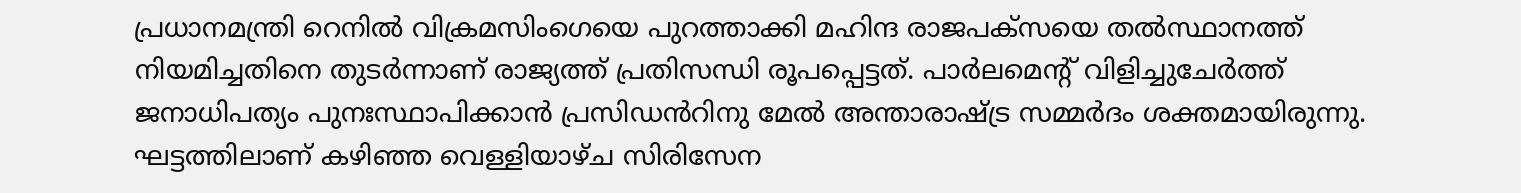പ്രധാനമന്ത്രി റെനിൽ വിക്രമസിംഗെയെ പുറത്താക്കി മഹിന്ദ രാജപക്സയെ തൽസ്ഥാനത്ത് നിയമിച്ചതിനെ തുടർന്നാണ് രാജ്യത്ത് പ്രതിസന്ധി രൂപപ്പെട്ടത്. പാർലമെന്റ് വിളിച്ചുചേർത്ത് ജനാധിപത്യം പുനഃസ്ഥാപിക്കാൻ പ്രസിഡൻറിനു മേൽ അന്താരാഷ്ട്ര സമ്മർദം ശക്തമായിരുന്നു. ഘട്ടത്തിലാണ് കഴിഞ്ഞ വെള്ളിയാഴ്ച സിരിസേന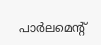പാർലമെന്റ്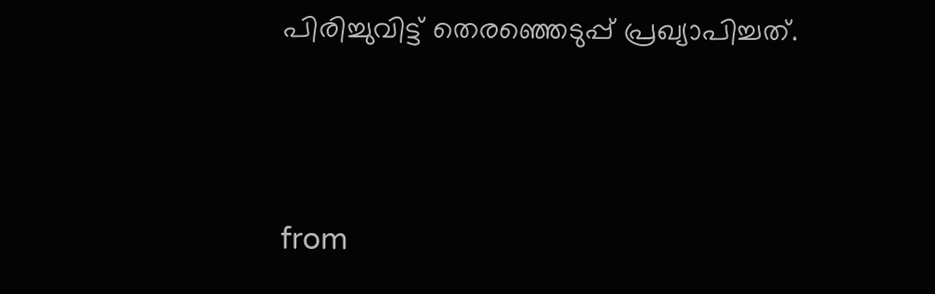പിരിച്ചുവിട്ട് തെരഞ്ഞെടുപ്പ് പ്രഖ്യാപിച്ചത്.



from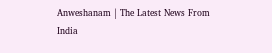Anweshanam | The Latest News From India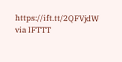https://ift.tt/2QFVjdW
via IFTTT